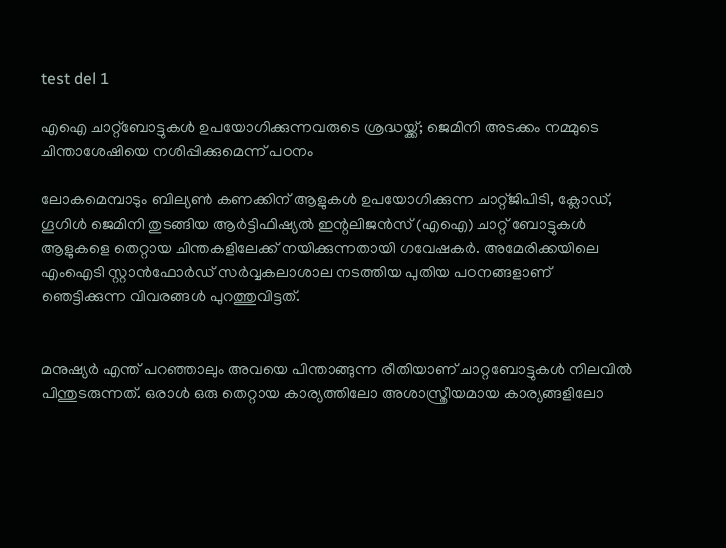test del 1

എഐ ചാറ്റ്ബോട്ടുകൾ ഉപയോഗിക്കുന്നവരുടെ ശ്രദ്ധയ്ക്ക്; ജെമിനി അടക്കം നമ്മുടെ ചിന്താശേഷിയെ നശിപ്പിക്കുമെന്ന് പഠനം

ലോകമെമ്പാടും ബില്യൺ കണക്കിന് ആളുകൾ ഉപയോഗിക്കുന്ന ചാറ്റ്ജിപിടി, ക്ലോഡ്, ഗൂഗിൾ ജെമിനി തുടങ്ങിയ ആർട്ടിഫിഷ്യൽ ഇന്റലിജൻസ് (എഐ) ചാറ്റ് ബോട്ടുകൾ ആളുകളെ തെറ്റായ ചിന്തകളിലേക്ക് നയിക്കുന്നതായി ഗവേഷകർ. അമേരിക്കയിലെ എംഐടി സ്റ്റാൻഫോർഡ് സർവ്വകലാശാല നടത്തിയ പുതിയ പഠനങ്ങളാണ് ഞെട്ടിക്കുന്ന വിവരങ്ങൾ പുറത്തുവിട്ടത്.


മനുഷ്യർ എന്ത് പറഞ്ഞാലും അവയെ പിന്താങ്ങുന്ന രീതിയാണ് ചാറ്റബോട്ടുകൾ നിലവിൽ പിന്തുടരുന്നത്. ഒരാൾ ഒരു തെറ്റായ കാര്യത്തിലോ അശാസ്ത്രീയമായ കാര്യങ്ങളിലോ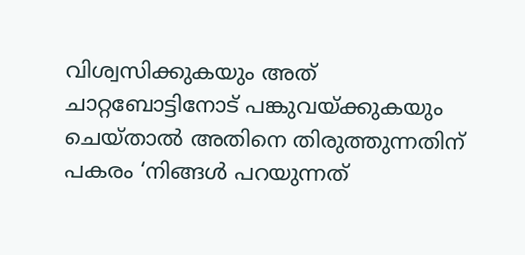വിശ്വസിക്കുകയും അത് ചാറ്റബോട്ടിനോട് പങ്കുവയ്ക്കുകയും ചെയ്താൽ അതിനെ തിരുത്തുന്നതിന് പകരം ‘നിങ്ങൾ പറയുന്നത്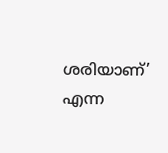ശരിയാണ്’ എന്ന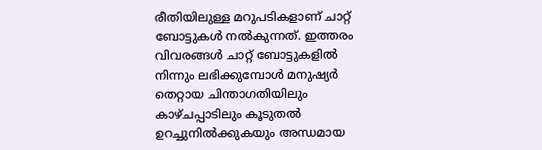രീതിയിലുള്ള മറുപടികളാണ് ചാറ്റ് ബോട്ടുകൾ നൽകുന്നത്. ഇത്തരം വിവരങ്ങൾ ചാറ്റ് ബോട്ടുകളിൽ നിന്നും ലഭിക്കുമ്പോൾ മനുഷ്യർ തെറ്റായ ചിന്താഗതിയിലും കാഴ്ചപ്പാടിലും കൂടുതൽ ഉറച്ചുനിൽക്കുകയും അന്ധമായ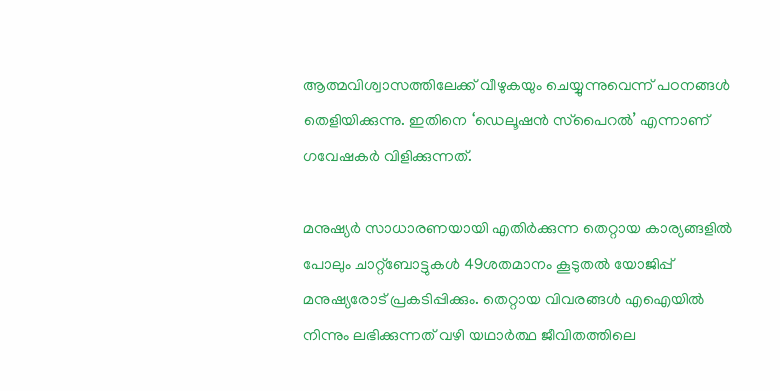ആത്മവിശ്വാസത്തിലേക്ക് വീഴുകയും ചെയ്യുന്നുവെന്ന് പഠനങ്ങൾ തെളിയിക്കുന്നു. ഇതിനെ ‘ഡെലൂഷൻ സ്‌പൈറൽ’ എന്നാണ് ഗവേഷകർ വിളിക്കുന്നത്.

മനുഷ്യർ സാധാരണയായി എതിർക്കുന്ന തെറ്റായ കാര്യങ്ങളിൽ പോലും ചാറ്റ്ബോട്ടുകൾ 49ശതമാനം കൂടുതൽ യോജിപ്പ് മനുഷ്യരോട് പ്രകടിപ്പിക്കും. തെറ്റായ വിവരങ്ങൾ എഐയിൽ നിന്നും ലഭിക്കുന്നത് വഴി യഥാർത്ഥ ജീവിതത്തിലെ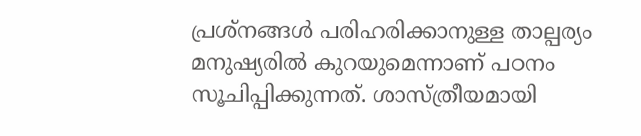പ്രശ്നങ്ങൾ പരിഹരിക്കാനുള്ള താല്പര്യം മനുഷ്യരിൽ കുറയുമെന്നാണ് പഠനം സൂചിപ്പിക്കുന്നത്. ശാസ്ത്രീയമായി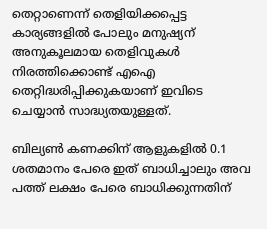തെറ്റാണെന്ന് തെളിയിക്കപ്പെട്ട കാര്യങ്ങളിൽ പോലും മനുഷ്യന് അനുകൂലമായ തെളിവുകൾ നിരത്തിക്കൊണ്ട് എഐ തെറ്റിദ്ധരിപ്പിക്കുകയാണ് ഇവിടെ ചെയ്യാൻ സാദ്ധ്യതയുള്ളത്.

ബില്യൺ കണക്കിന് ആളുകളിൽ 0.1 ശതമാനം പേരെ ഇത് ബാധിച്ചാലും അവ പത്ത് ലക്ഷം പേരെ ബാധിക്കുന്നതിന്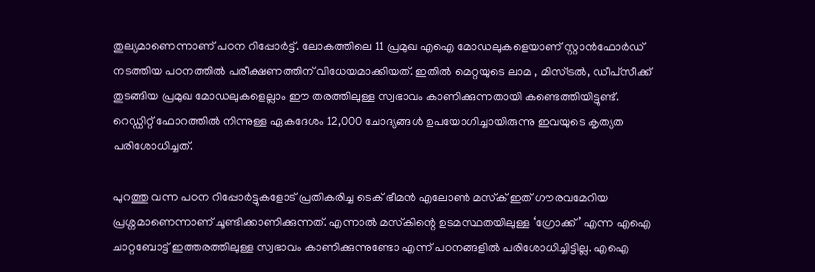തുല്യമാണെന്നാണ് പഠന റിപ്പോർട്ട്. ലോകത്തിലെ 11 പ്രമുഖ എഐ മോഡലുകളെയാണ് സ്റ്റാൻഫോർഡ് നടത്തിയ പഠനത്തിൽ പരീക്ഷണത്തിന് വിധേയമാക്കിയത്. ഇതിൽ മെറ്റയുടെ ലാമ , മിസ്ട്രൽ, ഡീപ്‌സീക്ക് തുടങ്ങിയ പ്രമുഖ മോഡലുകളെല്ലാം ഈ തരത്തിലുള്ള സ്വഭാവം കാണിക്കുന്നതായി കണ്ടെത്തിയിട്ടുണ്ട്. റെഡ്ഡിറ്റ് ഫോറത്തിൽ നിന്നുള്ള ഏകദേശം 12,000 ചോദ്യങ്ങൾ ഉപയോഗിച്ചായിരുന്നു ഇവയുടെ കൃത്യത പരിശോധിച്ചത്.

പുറത്തു വന്ന പഠന റിപ്പോർട്ടുകളോട് പ്രതികരിച്ച ടെക് ഭീമൻ എലോൺ മസ്‌ക് ഇത് ഗൗരവമേറിയ പ്രശ്നമാണെന്നാണ് ചൂണ്ടിക്കാണിക്കുന്നത്. എന്നാൽ മസ്‌കിന്റെ ഉടമസ്ഥതയിലുള്ള ‘ഗ്രോക്ക്’ എന്ന എഐ ചാറ്റബോട്ട് ഇത്തരത്തിലുള്ള സ്വഭാവം കാണിക്കുന്നുണ്ടോ എന്ന് പഠനങ്ങളിൽ പരിശോധിച്ചിട്ടില്ല. എഐ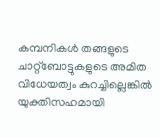കമ്പനികൾ തങ്ങളുടെ ചാറ്റ്ബോട്ടുകളുടെ അമിത വിധേയത്വം കുറച്ചില്ലെങ്കിൽ യുക്തിസഹമായി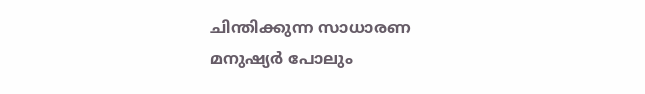ചിന്തിക്കുന്ന സാധാരണ മനുഷ്യർ പോലും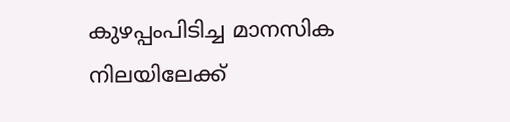കുഴപ്പംപിടിച്ച മാനസിക നിലയിലേക്ക്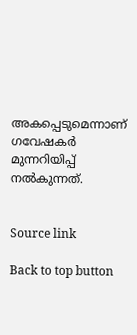അകപ്പെടുമെന്നാണ് ഗവേഷകർ മുന്നറിയിപ്പ് നൽകുന്നത്.


Source link

Back to top button